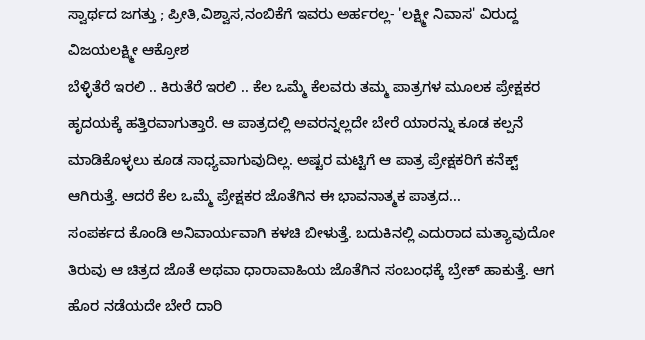ಸ್ವಾರ್ಥದ ಜಗತ್ತು ; ಪ್ರೀತಿ,ವಿಶ್ವಾಸ,ನಂಬಿಕೆಗೆ ಇವರು ಅರ್ಹರಲ್ಲ- 'ಲಕ್ಷ್ಮೀ ನಿವಾಸ' ವಿರುದ್ದ ವಿಜಯಲಕ್ಷ್ಮೀ ಆಕ್ರೋಶ
ಬೆಳ್ಳಿತೆರೆ ಇರಲಿ .. ಕಿರುತೆರೆ ಇರಲಿ .. ಕೆಲ ಒಮ್ಮೆ ಕೆಲವರು ತಮ್ಮ ಪಾತ್ರಗಳ ಮೂಲಕ ಪ್ರೇಕ್ಷಕರ ಹೃದಯಕ್ಕೆ ಹತ್ತಿರವಾಗುತ್ತಾರೆ. ಆ ಪಾತ್ರದಲ್ಲಿ ಅವರನ್ನಲ್ಲದೇ ಬೇರೆ ಯಾರನ್ನು ಕೂಡ ಕಲ್ಪನೆ ಮಾಡಿಕೊಳ್ಳಲು ಕೂಡ ಸಾಧ್ಯವಾಗುವುದಿಲ್ಲ. ಅಷ್ಟರ ಮಟ್ಟಿಗೆ ಆ ಪಾತ್ರ ಪ್ರೇಕ್ಷಕರಿಗೆ ಕನೆಕ್ಟ್ ಆಗಿರುತ್ತೆ. ಆದರೆ ಕೆಲ ಒಮ್ಮೆ ಪ್ರೇಕ್ಷಕರ ಜೊತೆಗಿನ ಈ ಭಾವನಾತ್ಮಕ ಪಾತ್ರದ...
ಸಂಪರ್ಕದ ಕೊಂಡಿ ಅನಿವಾರ್ಯವಾಗಿ ಕಳಚಿ ಬೀಳುತ್ತೆ. ಬದುಕಿನಲ್ಲಿ ಎದುರಾದ ಮತ್ಯಾವುದೋ ತಿರುವು ಆ ಚಿತ್ರದ ಜೊತೆ ಅಥವಾ ಧಾರಾವಾಹಿಯ ಜೊತೆಗಿನ ಸಂಬಂಧಕ್ಕೆ ಬ್ರೇಕ್ ಹಾಕುತ್ತೆ. ಆಗ ಹೊರ ನಡೆಯದೇ ಬೇರೆ ದಾರಿ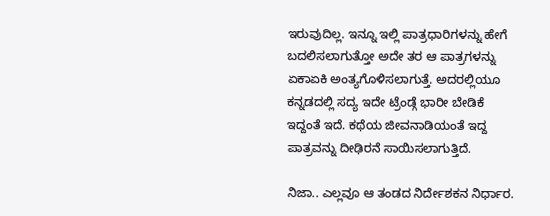ಇರುವುದಿಲ್ಲ. ಇನ್ನೂ ಇಲ್ಲಿ ಪಾತ್ರಧಾರಿಗಳನ್ನು ಹೇಗೆ ಬದಲಿಸಲಾಗುತ್ತೋ ಅದೇ ತರ ಆ ಪಾತ್ರಗಳನ್ನು ಏಕಾಏಕಿ ಅಂತ್ಯಗೊಳಿಸಲಾಗುತ್ತೆ. ಅದರಲ್ಲಿಯೂ ಕನ್ನಡದಲ್ಲಿ ಸದ್ಯ ಇದೇ ಟ್ರೆಂಡ್ಗೆ ಭಾರೀ ಬೇಡಿಕೆ ಇದ್ದಂತೆ ಇದೆ. ಕಥೆಯ ಜೀವನಾಡಿಯಂತೆ ಇದ್ದ ಪಾತ್ರವನ್ನು ದೀಢಿರನೆ ಸಾಯಿಸಲಾಗುತ್ತಿದೆ.

ನಿಜಾ.. ಎಲ್ಲವೂ ಆ ತಂಡದ ನಿರ್ದೇಶಕನ ನಿರ್ಧಾರ.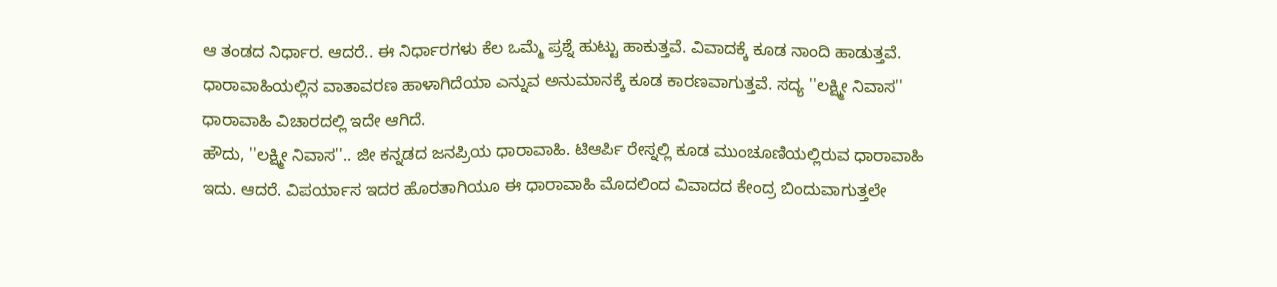ಆ ತಂಡದ ನಿರ್ಧಾರ. ಆದರೆ.. ಈ ನಿರ್ಧಾರಗಳು ಕೆಲ ಒಮ್ಮೆ ಪ್ರಶ್ನೆ ಹುಟ್ಟು ಹಾಕುತ್ತವೆ. ವಿವಾದಕ್ಕೆ ಕೂಡ ನಾಂದಿ ಹಾಡುತ್ತವೆ. ಧಾರಾವಾಹಿಯಲ್ಲಿನ ವಾತಾವರಣ ಹಾಳಾಗಿದೆಯಾ ಎನ್ನುವ ಅನುಮಾನಕ್ಕೆ ಕೂಡ ಕಾರಣವಾಗುತ್ತವೆ. ಸದ್ಯ ''ಲಕ್ಷ್ಮೀ ನಿವಾಸ'' ಧಾರಾವಾಹಿ ವಿಚಾರದಲ್ಲಿ ಇದೇ ಆಗಿದೆ.
ಹೌದು, ''ಲಕ್ಷ್ಮೀ ನಿವಾಸ''.. ಜೀ ಕನ್ನಡದ ಜನಪ್ರಿಯ ಧಾರಾವಾಹಿ. ಟಿಆರ್ಪಿ ರೇಸ್ನಲ್ಲಿ ಕೂಡ ಮುಂಚೂಣಿಯಲ್ಲಿರುವ ಧಾರಾವಾಹಿ ಇದು. ಆದರೆ. ವಿಪರ್ಯಾಸ ಇದರ ಹೊರತಾಗಿಯೂ ಈ ಧಾರಾವಾಹಿ ಮೊದಲಿಂದ ವಿವಾದದ ಕೇಂದ್ರ ಬಿಂದುವಾಗುತ್ತಲೇ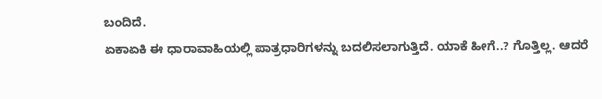ಬಂದಿದೆ.
ಏಕಾಏಕಿ ಈ ಧಾರಾವಾಹಿಯಲ್ಲಿ ಪಾತ್ರಧಾರಿಗಳನ್ನು ಬದಲಿಸಲಾಗುತ್ತಿದೆ. ಯಾಕೆ ಹೀಗೆ..? ಗೊತ್ತಿಲ್ಲ. ಆದರೆ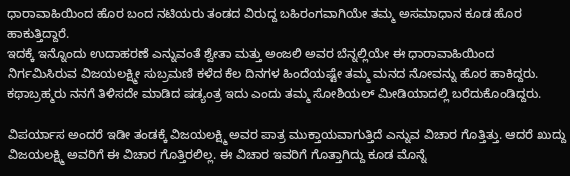ಧಾರಾವಾಹಿಯಿಂದ ಹೊರ ಬಂದ ನಟಿಯರು ತಂಡದ ವಿರುದ್ದ ಬಹಿರಂಗವಾಗಿಯೇ ತಮ್ಮ ಅಸಮಾಧಾನ ಕೂಡ ಹೊರ ಹಾಕುತ್ತಿದ್ದಾರೆ.
ಇದಕ್ಕೆ ಇನ್ನೊಂದು ಉದಾಹರಣೆ ಎನ್ನುವಂತೆ ಶ್ವೇತಾ ಮತ್ತು ಅಂಜಲಿ ಅವರ ಬೆನ್ನಲ್ಲಿಯೇ ಈ ಧಾರಾವಾಹಿಯಿಂದ ನಿರ್ಗಮಿಸಿರುವ ವಿಜಯಲಕ್ಷ್ಮೀ ಸುಬ್ರಮಣಿ ಕಳೆದ ಕೆಲ ದಿನಗಳ ಹಿಂದೆಯಷ್ಟೇ ತಮ್ಮ ಮನದ ನೋವನ್ನು ಹೊರ ಹಾಕಿದ್ದರು. ಕಥಾಬ್ರಹ್ಮರು ನನಗೆ ತಿಳಿಸದೇ ಮಾಡಿದ ಷಡ್ಯಂತ್ರ ಇದು ಎಂದು ತಮ್ಮ ಸೋಶಿಯಲ್ ಮೀಡಿಯಾದಲ್ಲಿ ಬರೆದುಕೊಂಡಿದ್ದರು.

ವಿಪರ್ಯಾಸ ಅಂದರೆ ಇಡೀ ತಂಡಕ್ಕೆ ವಿಜಯಲಕ್ಷ್ಮಿ ಅವರ ಪಾತ್ರ ಮುಕ್ತಾಯವಾಗುತ್ತಿದೆ ಎನ್ನುವ ವಿಚಾರ ಗೊತ್ತಿತ್ತು. ಆದರೆ ಖುದ್ದು ವಿಜಯಲಕ್ಷ್ಮಿ ಅವರಿಗೆ ಈ ವಿಚಾರ ಗೊತ್ತಿರಲಿಲ್ಲ. ಈ ವಿಚಾರ ಇವರಿಗೆ ಗೊತ್ತಾಗಿದ್ದು ಕೂಡ ಮೊನ್ನೆ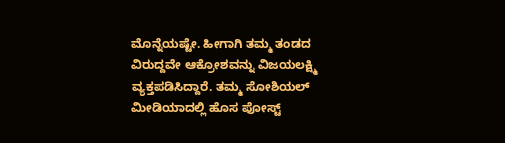ಮೊನ್ನೆಯಷ್ಟೇ. ಹೀಗಾಗಿ ತಮ್ಮ ತಂಡದ ವಿರುದ್ದವೇ ಆಕ್ರೋಶವನ್ನು ವಿಜಯಲಕ್ಷ್ಮಿ ವ್ಯಕ್ತಪಡಿಸಿದ್ದಾರೆ. ತಮ್ಮ ಸೋಶಿಯಲ್ ಮೀಡಿಯಾದಲ್ಲಿ ಹೊಸ ಪೋಸ್ಟ್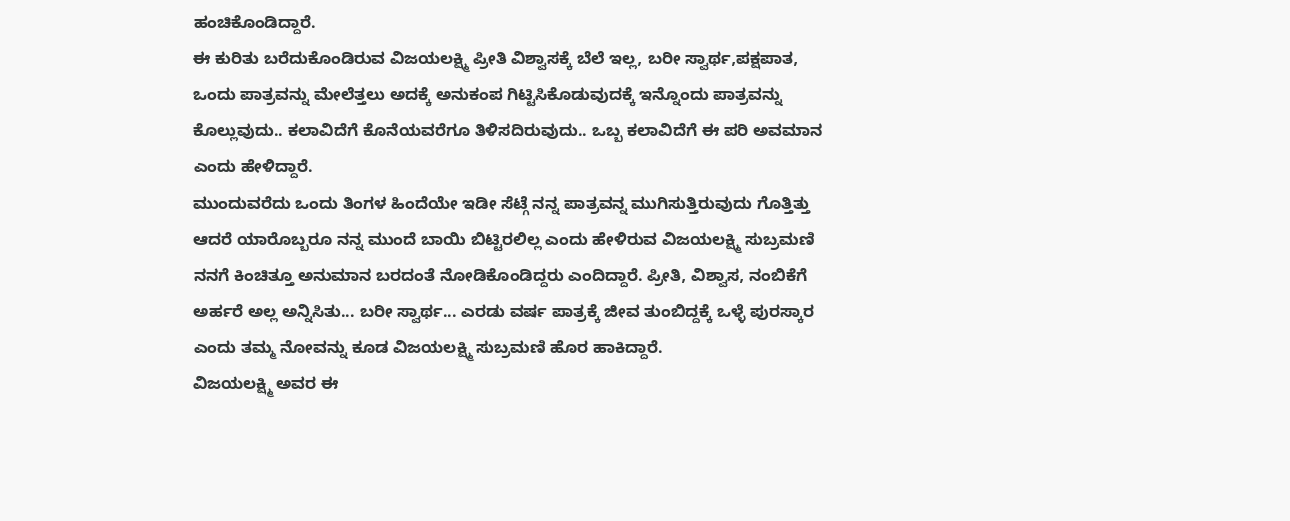ಹಂಚಿಕೊಂಡಿದ್ದಾರೆ.
ಈ ಕುರಿತು ಬರೆದುಕೊಂಡಿರುವ ವಿಜಯಲಕ್ಷ್ಮಿ ಪ್ರೀತಿ ವಿಶ್ವಾಸಕ್ಕೆ ಬೆಲೆ ಇಲ್ಲ, ಬರೀ ಸ್ವಾರ್ಥ,ಪಕ್ಷಪಾತ, ಒಂದು ಪಾತ್ರವನ್ನು ಮೇಲೆತ್ತಲು ಅದಕ್ಕೆ ಅನುಕಂಪ ಗಿಟ್ಟಿಸಿಕೊಡುವುದಕ್ಕೆ ಇನ್ನೊಂದು ಪಾತ್ರವನ್ನು ಕೊಲ್ಲುವುದು.. ಕಲಾವಿದೆಗೆ ಕೊನೆಯವರೆಗೂ ತಿಳಿಸದಿರುವುದು.. ಒಬ್ಬ ಕಲಾವಿದೆಗೆ ಈ ಪರಿ ಅವಮಾನ ಎಂದು ಹೇಳಿದ್ದಾರೆ.
ಮುಂದುವರೆದು ಒಂದು ತಿಂಗಳ ಹಿಂದೆಯೇ ಇಡೀ ಸೆಟ್ಗೆ ನನ್ನ ಪಾತ್ರವನ್ನ ಮುಗಿಸುತ್ತಿರುವುದು ಗೊತ್ತಿತ್ತು ಆದರೆ ಯಾರೊಬ್ಬರೂ ನನ್ನ ಮುಂದೆ ಬಾಯಿ ಬಿಟ್ಟಿರಲಿಲ್ಲ ಎಂದು ಹೇಳಿರುವ ವಿಜಯಲಕ್ಷ್ಮಿ ಸುಬ್ರಮಣಿ ನನಗೆ ಕಿಂಚಿತ್ತೂ ಅನುಮಾನ ಬರದಂತೆ ನೋಡಿಕೊಂಡಿದ್ದರು ಎಂದಿದ್ದಾರೆ. ಪ್ರೀತಿ, ವಿಶ್ವಾಸ, ನಂಬಿಕೆಗೆ ಅರ್ಹರೆ ಅಲ್ಲ ಅನ್ನಿಸಿತು... ಬರೀ ಸ್ವಾರ್ಥ... ಎರಡು ವರ್ಷ ಪಾತ್ರಕ್ಕೆ ಜೀವ ತುಂಬಿದ್ದಕ್ಕೆ ಒಳ್ಳೆ ಪುರಸ್ಕಾರ ಎಂದು ತಮ್ಮ ನೋವನ್ನು ಕೂಡ ವಿಜಯಲಕ್ಷ್ಮಿ ಸುಬ್ರಮಣಿ ಹೊರ ಹಾಕಿದ್ದಾರೆ.
ವಿಜಯಲಕ್ಷ್ಮಿ ಅವರ ಈ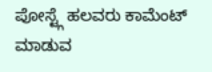ಪೋಸ್ಟ್ಗೆ ಹಲವರು ಕಾಮೆಂಟ್ ಮಾಡುವ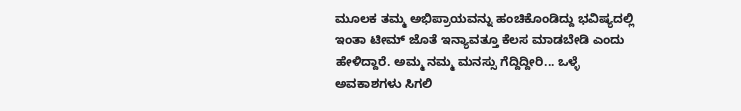ಮೂಲಕ ತಮ್ಮ ಅಭಿಪ್ರಾಯವನ್ನು ಹಂಚಿಕೊಂಡಿದ್ದು ಭವಿಷ್ಯದಲ್ಲಿ ಇಂತಾ ಟೀಮ್ ಜೊತೆ ಇನ್ಯಾವತ್ತೂ ಕೆಲಸ ಮಾಡಬೇಡಿ ಎಂದು ಹೇಳಿದ್ದಾರೆ. ಅಮ್ಮ ನಮ್ಮ ಮನಸ್ಸು ಗೆದ್ದಿದ್ದೀರಿ... ಒಳ್ಳೆ ಅವಕಾಶಗಳು ಸಿಗಲಿ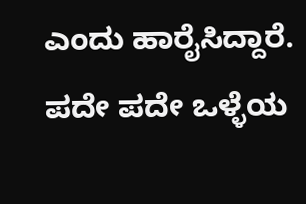ಎಂದು ಹಾರೈಸಿದ್ದಾರೆ. ಪದೇ ಪದೇ ಒಳ್ಳೆಯ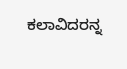ಕಲಾವಿದರನ್ನ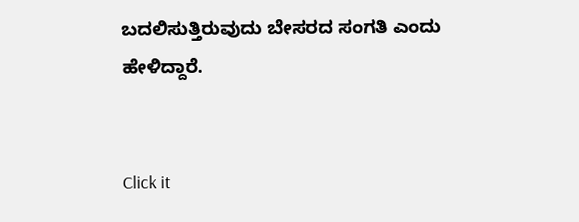ಬದಲಿಸುತ್ತಿರುವುದು ಬೇಸರದ ಸಂಗತಿ ಎಂದು ಹೇಳಿದ್ದಾರೆ.


Click it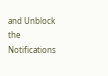and Unblock the Notifications